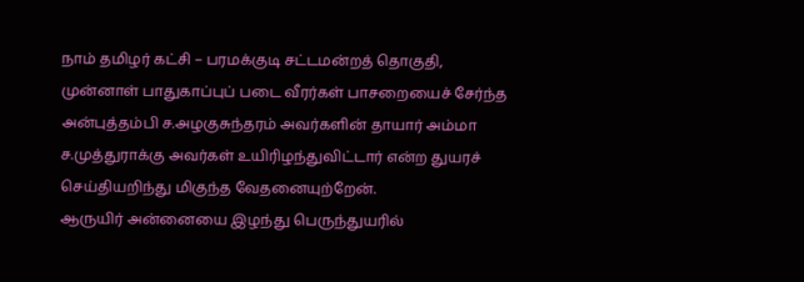நாம் தமிழர் கட்சி – பரமக்குடி சட்டமன்றத் தொகுதி, முன்னாள் பாதுகாப்புப் படை வீரர்கள் பாசறையைச் சேர்ந்த அன்புத்தம்பி ச.அழகுசுந்தரம் அவர்களின் தாயார் அம்மா ச.முத்துராக்கு அவர்கள் உயிரிழந்துவிட்டார் என்ற துயரச் செய்தியறிந்து மிகுந்த வேதனையுற்றேன்.
ஆருயிர் அன்னையை இழந்து பெருந்துயரில்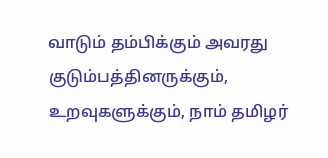வாடும் தம்பிக்கும் அவரது குடும்பத்தினருக்கும், உறவுகளுக்கும், நாம் தமிழர்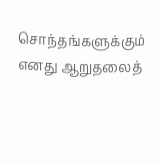சொந்தங்களுக்கும் எனது ஆறுதலைத்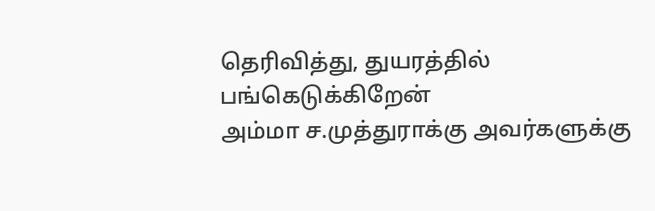தெரிவித்து, துயரத்தில் பங்கெடுக்கிறேன்
அம்மா ச.முத்துராக்கு அவர்களுக்கு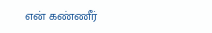என் கண்ணீர்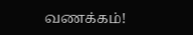வணக்கம்!